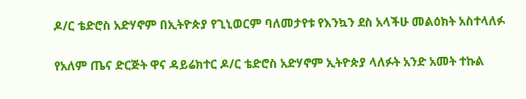ዶ/ር ቴድሮስ አድሃኖም በኢትዮጵያ የጊኒወርም ባለመታየቱ የእንኳን ደስ አላችሁ መልዕክት አስተላለፉ

የአለም ጤና ድርጅት ዋና ዳይሬክተር ዶ/ር ቴድሮስ አድሃኖም ኢትዮጵያ ላለፉት አንድ አመት ተኩል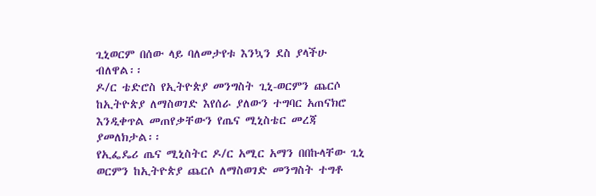ጊኒወርም በሰው ላይ ባለመታየቱ እንኳን ደስ ያላችሁ ብለዋል፡፡
ዶ/ር ቴድሮስ የኢትዮጵያ መንግስት ጊኒ-ወርምን ጨርሶ ከኢትዮጵያ ለማስወገድ እየሰራ ያለውን ተግባር አጠናክሮ እንዲቀጥል መጠየቃቸውን የጤና ሚኒስቴር መረጃ ያመለክታል፡፡
የኢፌዴሪ ጤና ሚኒስትር ዶ/ር አሚር አማን በበኩላቸው ጊኒ ወርምን ከኢትዮጵያ ጨርሶ ለማስወገድ መንግስት ተግቶ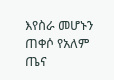እየስራ መሆኑን ጠቀሶ የአለም ጤና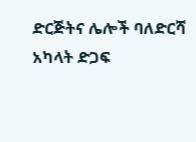ድርጅትና ሌሎች ባለድርሻ አካላት ድጋፍ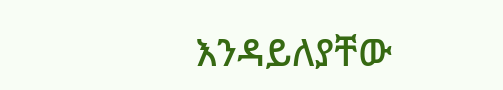እንዳይለያቸው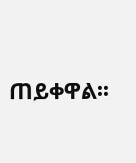ጠይቀዋል፡፡